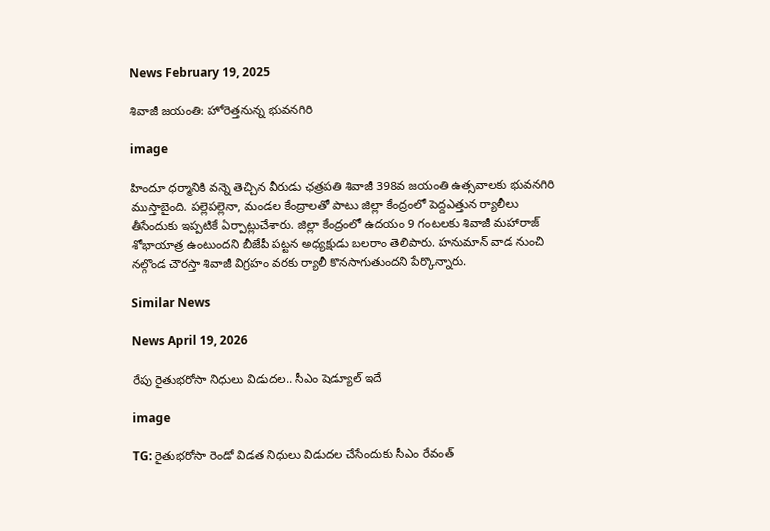News February 19, 2025

శివాజీ జయంతి: హోరెత్తనున్న భువనగిరి

image

హిందూ ధర్మానికి వన్నె తెచ్చిన వీరుడు ఛత్రపతి శివాజీ 398వ జయంతి ఉత్సవాలకు భువనగిరి ముస్తాబైంది. పల్లెపల్లెనా, మండల కేంద్రాలతో పాటు జిల్లా కేంద్రంలో పెద్దఎత్తున ర్యాలీలు తీసేందుకు ఇప్పటికే ఏర్పాట్లుచేశారు. జిల్లా కేంద్రంలో ఉదయం 9 గంటలకు శివాజీ మహారాజ్ శోభాయాత్ర ఉంటుందని బీజేపీ పట్టన అధ్యక్షుడు బలరాం తెలిపారు. హనుమాన్ వాడ నుంచి నల్గొండ చౌరస్తా శివాజీ విగ్రహం వరకు ర్యాలీ కొనసాగుతుందని పేర్కొన్నారు.

Similar News

News April 19, 2026

రేపు రైతుభరోసా నిధులు విడుదల.. సీఎం షెడ్యూల్ ఇదే

image

TG: రైతుభరోసా రెండో విడత నిధులు విడుదల చేసేందుకు సీఎం రేవంత్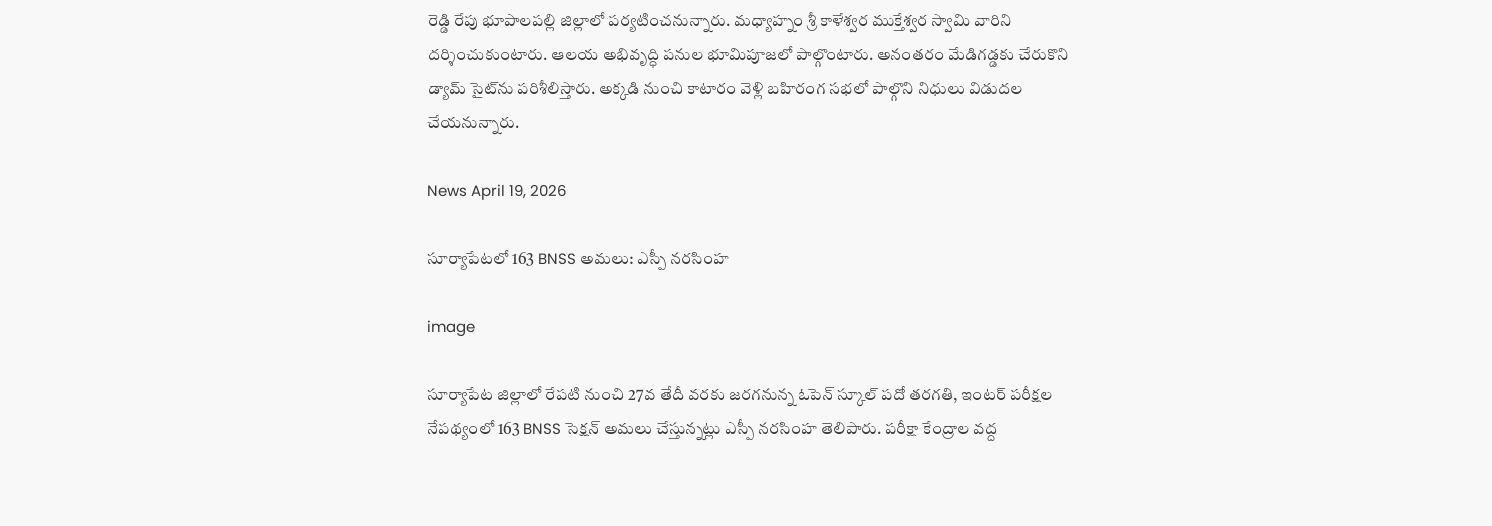రెడ్డి రేపు భూపాలపల్లి జిల్లాలో పర్యటించనున్నారు. మధ్యాహ్నం శ్రీ కాళేశ్వర ముక్తేశ్వర స్వామి వారిని దర్శించుకుంటారు. ఆలయ అభివృద్ధి పనుల భూమిపూజలో పాల్గొంటారు. అనంతరం మేడిగడ్డకు చేరుకొని డ్యామ్ సైట్‌ను పరిశీలిస్తారు. అక్కడి నుంచి కాటారం వెళ్లి బహిరంగ సభలో పాల్గొని నిధులు విడుదల చేయనున్నారు.

News April 19, 2026

సూర్యాపేటలో 163 BNSS అమలు: ఎస్పీ నరసింహ

image

సూర్యాపేట జిల్లాలో రేపటి నుంచి 27వ తేదీ వరకు జరగనున్న ఓపెన్ స్కూల్ పదో తరగతి, ఇంటర్ పరీక్షల నేపథ్యంలో 163 BNSS సెక్షన్ అమలు చేస్తున్నట్లు ఎస్పీ నరసింహ తెలిపారు. పరీక్షా కేంద్రాల వద్ద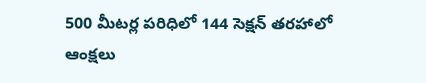500 మీటర్ల పరిధిలో 144 సెక్షన్ తరహాలో ఆంక్షలు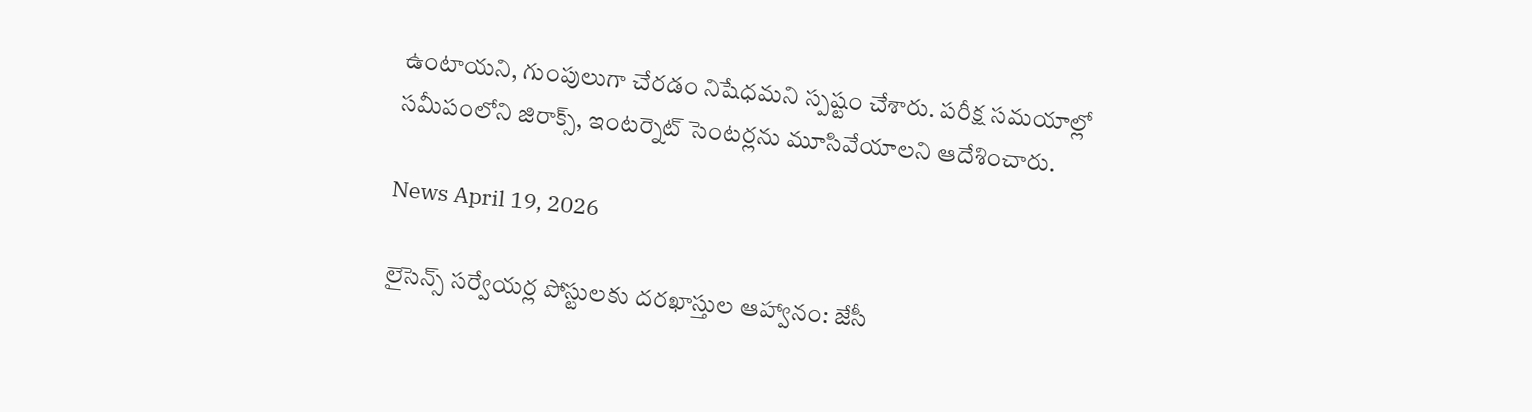ఉంటాయని, గుంపులుగా చేరడం నిషేధమని స్పష్టం చేశారు. పరీక్ష సమయాల్లో సమీపంలోని జిరాక్స్, ఇంటర్నెట్ సెంటర్లను మూసివేయాలని ఆదేశించారు.

News April 19, 2026

లైసెన్స్‌ సర్వేయర్ల పోస్టులకు దరఖాస్తుల ఆహ్వానం: జేసీ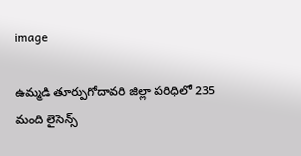image

ఉమ్మడి తూర్పుగోదావరి జిల్లా పరిధిలో 235 మంది లైసెన్స్‌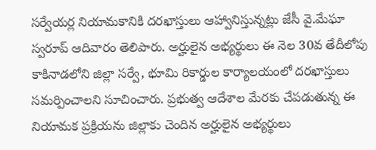సర్వేయర్ల నియామకానికి దరఖాస్తులు ఆహ్వానిస్తున్నట్లు జేసీ వై.మేఘా స్వరూప్ ఆదివారం తెలిపారు. అర్హులైన అభ్యర్థులు ఈ నెల 30వ తేదీలోపు కాకినాడలోని జిల్లా సర్వే, భూమి రికార్డుల కార్యాలయంలో దరఖాస్తులు సమర్పించాలని సూచించారు. ప్రభుత్వ ఆదేశాల మేరకు చేపడుతున్న ఈ నియామక ప్రక్రియను జిల్లాకు చెందిన అర్హులైన అభ్యర్థులు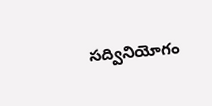సద్వినియోగం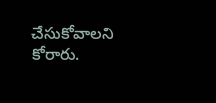చేసుకోవాలని కోరారు.